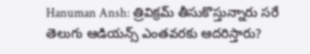Hanuman Ansh: త్రివిక్రమ్ తీసుకొస్తున్నారు సరే తెలుగు ఆడియన్స్ ఎంతవరకు ఆదరిస్తారు?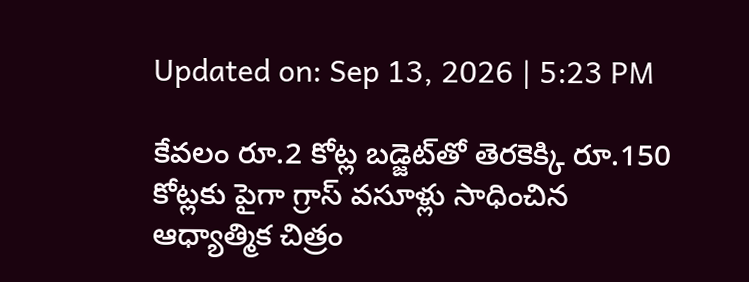Updated on: Sep 13, 2026 | 5:23 PM

కేవలం రూ.2 కోట్ల బడ్జెట్‌తో తెరకెక్కి రూ.150 కోట్లకు పైగా గ్రాస్‌ వసూళ్లు సాధించిన ఆధ్యాత్మిక చిత్రం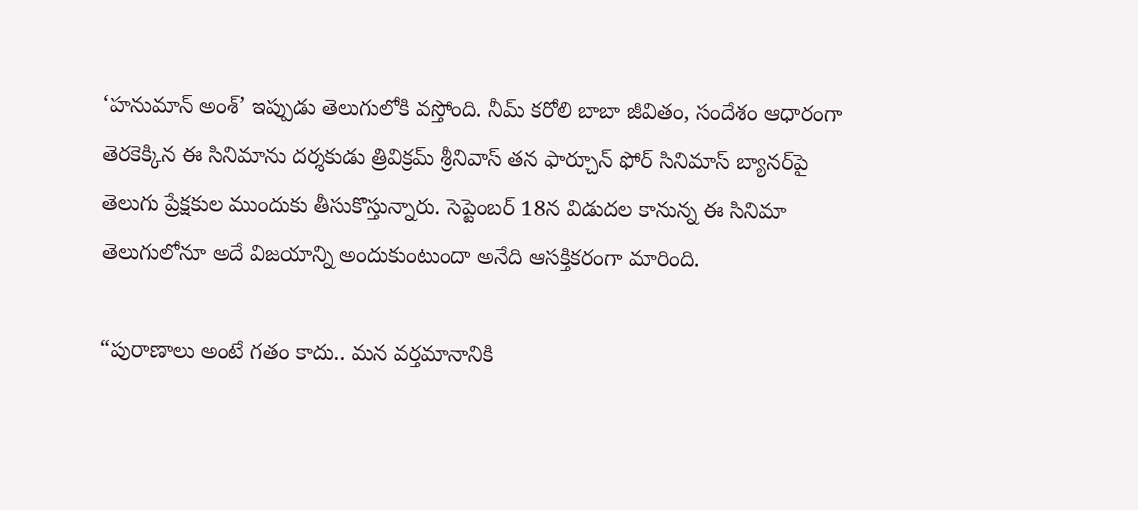‘హనుమాన్‌ అంశ్‌’ ఇప్పుడు తెలుగులోకి వస్తోంది. నీమ్‌ కరోలి బాబా జీవితం, సందేశం ఆధారంగా తెరకెక్కిన ఈ సినిమాను దర్శకుడు త్రివిక్రమ్‌ శ్రీనివాస్‌ తన ఫార్చూన్‌ ఫోర్‌ సినిమాస్‌ బ్యానర్‌పై తెలుగు ప్రేక్షకుల ముందుకు తీసుకొస్తున్నారు. సెప్టెంబర్‌ 18న విడుదల కానున్న ఈ సినిమా తెలుగులోనూ అదే విజయాన్ని అందుకుంటుందా అనేది ఆసక్తికరంగా మారింది.

“పురాణాలు అంటే గతం కాదు.. మన వర్తమానానికి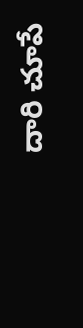దారి చూపే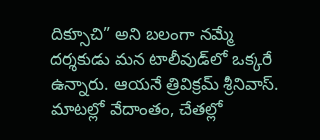దిక్సూచి” అని బలంగా నమ్మే దర్శకుడు మన టాలీవుడ్‌లో ఒక్కరే ఉన్నారు. ఆయనే త్రివిక్రమ్‌ శ్రీనివాస్. మాటల్లో వేదాంతం, చేతల్లో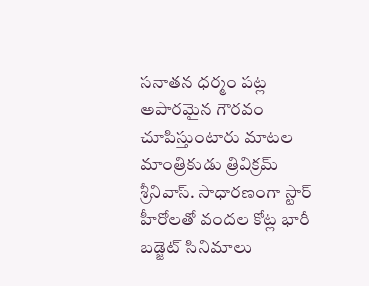సనాతన ధర్మం పట్ల అపారమైన గౌరవం చూపిస్తుంటారు మాటల మాంత్రికుడు త్రివిక్రమ్ శ్రీనివాస్. సాధారణంగా స్టార్ హీరోలతో వందల కోట్ల భారీ బడ్జెట్ సినిమాలు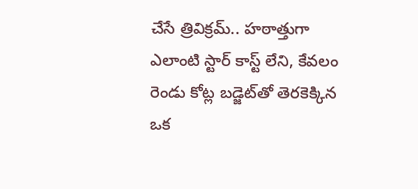చేసే త్రివిక్రమ్.. హఠాత్తుగా ఎలాంటి స్టార్ కాస్ట్ లేని, కేవలం రెండు కోట్ల బడ్జెట్‌తో తెరకెక్కిన ఒక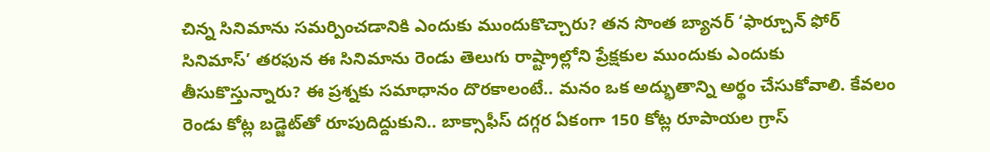చిన్న సినిమాను సమర్పించడానికి ఎందుకు ముందుకొచ్చారు? తన సొంత బ్యానర్ ‘ఫార్చూన్ ఫోర్ సినిమాస్’ తరఫున ఈ సినిమాను రెండు తెలుగు రాష్ట్రాల్లోని ప్రేక్షకుల ముందుకు ఎందుకు తీసుకొస్తున్నారు? ఈ ప్రశ్నకు సమాధానం దొరకాలంటే.. మనం ఒక అద్భుతాన్ని అర్థం చేసుకోవాలి. కేవలం రెండు కోట్ల బడ్జెట్‌తో రూపుదిద్దుకుని.. బాక్సాఫీస్ దగ్గర ఏకంగా 150 కోట్ల రూపాయల గ్రాస్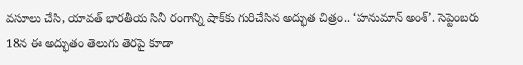వసూలు చేసి, యావత్ భారతీయ సినీ రంగాన్ని షాక్‌కు గురిచేసిన అద్భుత చిత్రం.. ‘హనుమాన్ అంశ్’. సెప్టెంబరు 18న ఈ అద్భుతం తెలుగు తెరపై కూడా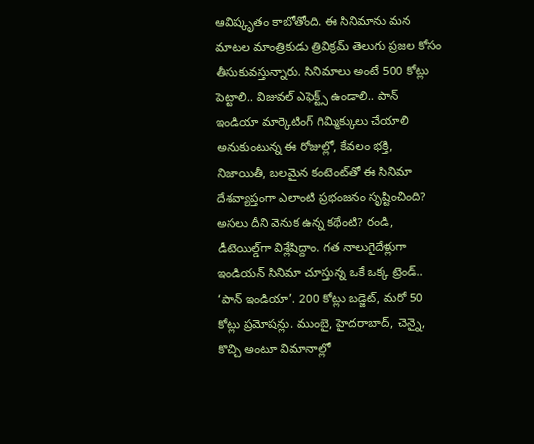ఆవిష్కృతం కాబోతోంది. ఈ సినిమాను మన మాటల మాంత్రికుడు త్రివిక్రమ్‌ తెలుగు ప్రజల కోసం తీసుకువస్తున్నారు. సినిమాలు అంటే 500 కోట్లు పెట్టాలి.. విజువల్ ఎఫెక్ట్స్ ఉండాలి.. పాన్ ఇండియా మార్కెటింగ్ గిమ్మిక్కులు చేయాలి అనుకుంటున్న ఈ రోజుల్లో, కేవలం భక్తి, నిజాయితీ, బలమైన కంటెంట్‌తో ఈ సినిమా దేశవ్యాప్తంగా ఎలాంటి ప్రభంజనం సృష్టించింది? అసలు దీని వెనుక ఉన్న కథేంటి? రండి, డీటెయిల్డ్‌గా విశ్లేషిద్దాం. గత నాలుగైదేళ్లుగా ఇండియన్ సినిమా చూస్తున్న ఒకే ఒక్క ట్రెండ్.. ‘పాన్ ఇండియా’. 200 కోట్లు బడ్జెట్, మరో 50 కోట్లు ప్రమోషన్లు. ముంబై, హైదరాబాద్, చెన్నై, కొచ్చి అంటూ విమానాల్లో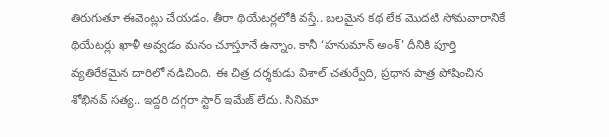తిరుగుతూ ఈవెంట్లు చేయడం. తీరా థియేటర్లలోకి వస్తే.. బలమైన కథ లేక మొదటి సోమవారానికే థియేటర్లు ఖాళీ అవ్వడం మనం చూస్తూనే ఉన్నాం. కానీ ‘హనుమాన్ అంశ్’ దీనికి పూర్తి వ్యతిరేకమైన దారిలో నడిచింది. ఈ చిత్ర దర్శకుడు విశాల్ చతుర్వేది, ప్రధాన పాత్ర పోషించిన శోభినవ్ సత్య.. ఇద్దరి దగ్గరా స్టార్ ఇమేజ్ లేదు. సినిమా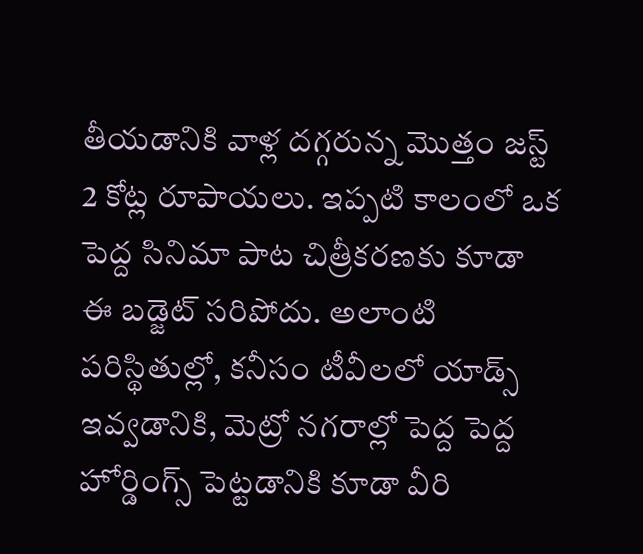తీయడానికి వాళ్ల దగ్గరున్న మొత్తం జస్ట్ 2 కోట్ల రూపాయలు. ఇప్పటి కాలంలో ఒక పెద్ద సినిమా పాట చిత్రీకరణకు కూడా ఈ బడ్జెట్ సరిపోదు. అలాంటి పరిస్థితుల్లో, కనీసం టీవీలలో యాడ్స్ ఇవ్వడానికి, మెట్రో నగరాల్లో పెద్ద పెద్ద హోర్డింగ్స్ పెట్టడానికి కూడా వీరి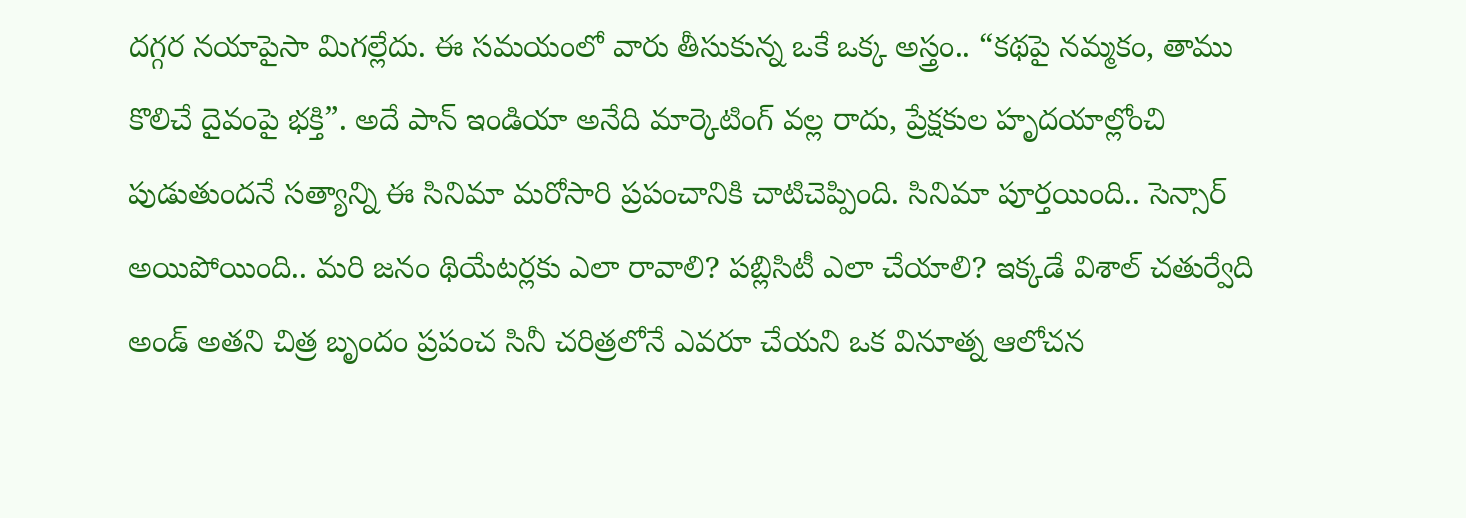దగ్గర నయాపైసా మిగల్లేదు. ఈ సమయంలో వారు తీసుకున్న ఒకే ఒక్క అస్త్రం.. “కథపై నమ్మకం, తాము కొలిచే దైవంపై భక్తి”. అదే పాన్ ఇండియా అనేది మార్కెటింగ్ వల్ల రాదు, ప్రేక్షకుల హృదయాల్లోంచి పుడుతుందనే సత్యాన్ని ఈ సినిమా మరోసారి ప్రపంచానికి చాటిచెప్పింది. సినిమా పూర్తయింది.. సెన్సార్ అయిపోయింది.. మరి జనం థియేటర్లకు ఎలా రావాలి? పబ్లిసిటీ ఎలా చేయాలి? ఇక్కడే విశాల్ చతుర్వేది అండ్ అతని చిత్ర బృందం ప్రపంచ సినీ చరిత్రలోనే ఎవరూ చేయని ఒక వినూత్న ఆలోచన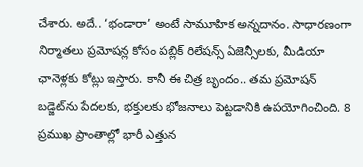చేశారు. అదే.. ‘భండారా’ అంటే సామూహిక అన్నదానం. సాధారణంగా నిర్మాతలు ప్రమోషన్ల కోసం పబ్లిక్ రిలేషన్స్ ఏజెన్సీలకు, మీడియా ఛానెళ్లకు కోట్లు ఇస్తారు. కానీ ఈ చిత్ర బృందం.. తమ ప్రమోషన్ బడ్జెట్‌ను పేదలకు, భక్తులకు భోజనాలు పెట్టడానికి ఉపయోగించింది. 8 ప్రముఖ ప్రాంతాల్లో భారీ ఎత్తున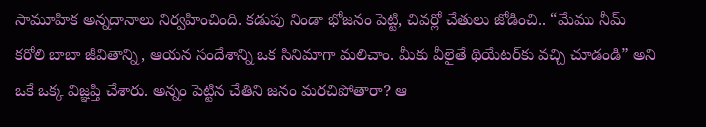సామూహిక అన్నదానాలు నిర్వహించింది. కడుపు నిండా భోజనం పెట్టి, చివర్లో చేతులు జోడించి.. “మేము నీమ్ కరోలి బాబా జీవితాన్ని, ఆయన సందేశాన్ని ఒక సినిమాగా మలిచాం. మీకు వీలైతే థియేటర్‌కు వచ్చి చూడండి” అని ఒకే ఒక్క విజ్ఞప్తి చేశారు. అన్నం పెట్టిన చేతిని జనం మరచిపోతారా? ఆ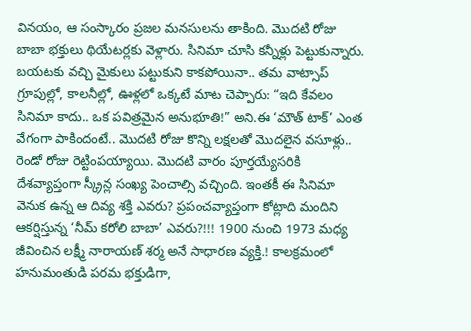వినయం, ఆ సంస్కారం ప్రజల మనసులను తాకింది. మొదటి రోజు బాబా భక్తులు థియేటర్లకు వెళ్లారు. సినిమా చూసి కన్నీళ్లు పెట్టుకున్నారు. బయటకు వచ్చి మైకులు పట్టుకుని కాకపోయినా.. తమ వాట్సాప్ గ్రూపుల్లో, కాలనీల్లో, ఊళ్లలో ఒక్కటే మాట చెప్పారు: “ఇది కేవలం సినిమా కాదు.. ఒక పవిత్రమైన అనుభూతి!” అని.ఈ ‘మౌత్ టాక్’ ఎంత వేగంగా పాకిందంటే.. మొదటి రోజు కొన్ని లక్షలతో మొదలైన వసూళ్లు.. రెండో రోజు రెట్టింపయ్యాయి. మొదటి వారం పూర్తయ్యేసరికి దేశవ్యాప్తంగా స్క్రీన్ల సంఖ్య పెంచాల్సి వచ్చింది. ఇంతకీ ఈ సినిమా వెనుక ఉన్న ఆ దివ్య శక్తి ఎవరు? ప్రపంచవ్యాప్తంగా కోట్లాది మందిని ఆకర్షిస్తున్న ‘నీమ్ కరోలి బాబా’ ఎవరు?!!! 1900 నుంచి 1973 మధ్య జీవించిన లక్ష్మీ నారాయణ్ శర్మ అనే సాధారణ వ్యక్తి.! కాలక్రమంలో హనుమంతుడి పరమ భక్తుడిగా,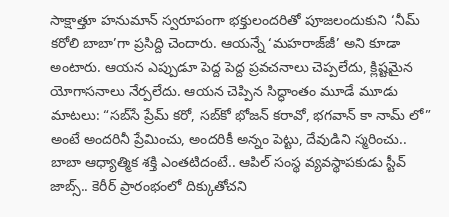సాక్షాత్తూ హనుమాన్ స్వరూపంగా భక్తులందరితో పూజలందుకుని ‘నీమ్ కరోలి బాబా’గా ప్రసిద్ది చెందారు. ఆయన్నే ‘మహరాజ్‌జీ’ అని కూడా అంటారు. ఆయన ఎప్పుడూ పెద్ద పెద్ద ప్రవచనాలు చెప్పలేదు, క్లిష్టమైన యోగాసనాలు నేర్పలేదు. ఆయన చెప్పిన సిద్ధాంతం మూడే మూడు మాటలు: “సబ్‌సే ప్రేమ్ కరో, సబ్‌కో భోజన్ కరావో, భగవాన్ కా నామ్ లో” అంటే అందరినీ ప్రేమించు, అందరికీ అన్నం పెట్టు, దేవుడిని స్మరించు.. బాబా ఆధ్యాత్మిక శక్తి ఎంతటిదంటే.. ఆపిల్ సంస్థ వ్యవస్థాపకుడు స్టీవ్ జాబ్స్.. కెరీర్ ప్రారంభంలో దిక్కుతోచని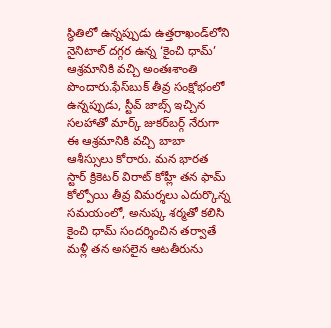స్థితిలో ఉన్నప్పుడు ఉత్తరాఖండ్‌లోని నైనిటాల్ దగ్గర ఉన్న ‘కైంచి ధామ్’ ఆశ్రమానికి వచ్చి అంతఃశాంతి పొందారు.ఫేస్‌బుక్ తీవ్ర సంక్షోభంలో ఉన్నప్పుడు, స్టీవ్ జాబ్స్ ఇచ్చిన సలహాతో మార్క్ జుకర్‌బర్గ్ నేరుగా ఈ ఆశ్రమానికి వచ్చి బాబా ఆశీస్సులు కోరారు. మన భారత స్టార్ క్రికెటర్ విరాట్ కోహ్లీ తన ఫామ్ కోల్పోయి తీవ్ర విమర్శలు ఎదుర్కొన్న సమయంలో, అనుష్క శర్మతో కలిసి కైంచి ధామ్ సందర్శించిన తర్వాతే మళ్లీ తన అసలైన ఆటతీరును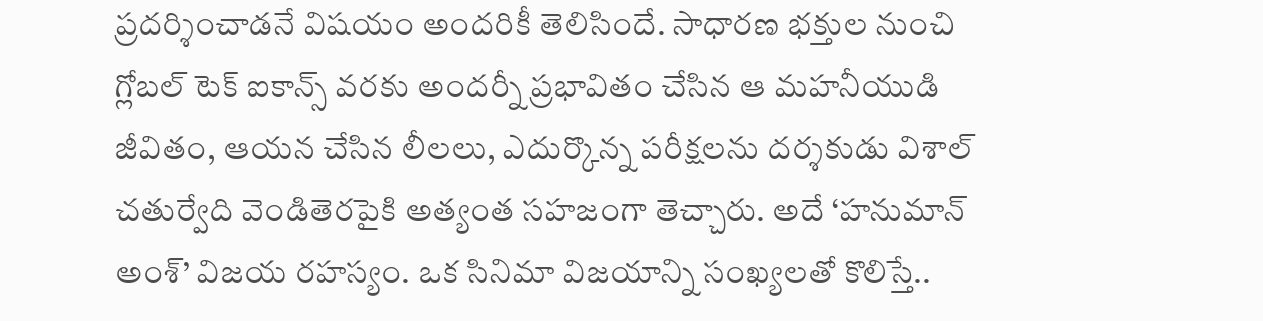ప్రదర్శించాడనే విషయం అందరికీ తెలిసిందే. సాధారణ భక్తుల నుంచి గ్లోబల్ టెక్ ఐకాన్స్ వరకు అందర్నీ ప్రభావితం చేసిన ఆ మహనీయుడి జీవితం, ఆయన చేసిన లీలలు, ఎదుర్కొన్న పరీక్షలను దర్శకుడు విశాల్ చతుర్వేది వెండితెరపైకి అత్యంత సహజంగా తెచ్చారు. అదే ‘హనుమాన్ అంశ్’ విజయ రహస్యం. ఒక సినిమా విజయాన్ని సంఖ్యలతో కొలిస్తే..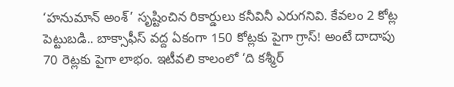‘హనుమాన్ అంశ్’ సృష్టించిన రికార్డులు కనీవినీ ఎరుగనివి. కేవలం 2 కోట్ల పెట్టుబడి.. బాక్సాఫీస్ వద్ద ఏకంగా 150 కోట్లకు పైగా గ్రాస్! అంటే దాదాపు 70 రెట్లకు పైగా లాభం. ఇటీవలి కాలంలో ‘ది కశ్మీర్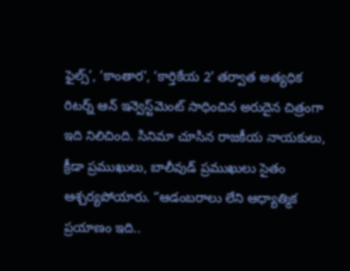ఫైల్స్’, ‘కాంతార’, ‘కార్తికేయ 2’ తర్వాత అత్యధిక రిటర్న్ ఆన్ ఇన్వెస్ట్‌మెంట్ సాధించిన అరుదైన చిత్రంగా ఇది నిలిచింది. సినిమా చూసిన రాజకీయ నాయకులు, క్రీడా ప్రముఖులు, బాలీవుడ్ ప్రముఖులు సైతం ఆశ్చర్యపోయారు. “ఆడంబరాలు లేని ఆధ్యాత్మిక ప్రయాణం ఇది..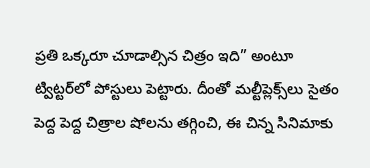ప్రతి ఒక్కరూ చూడాల్సిన చిత్రం ఇది” అంటూ ట్విట్టర్‌లో పోస్టులు పెట్టారు. దీంతో మల్టీప్లెక్స్‌లు సైతం పెద్ద పెద్ద చిత్రాల షోలను తగ్గించి, ఈ చిన్న సినిమాకు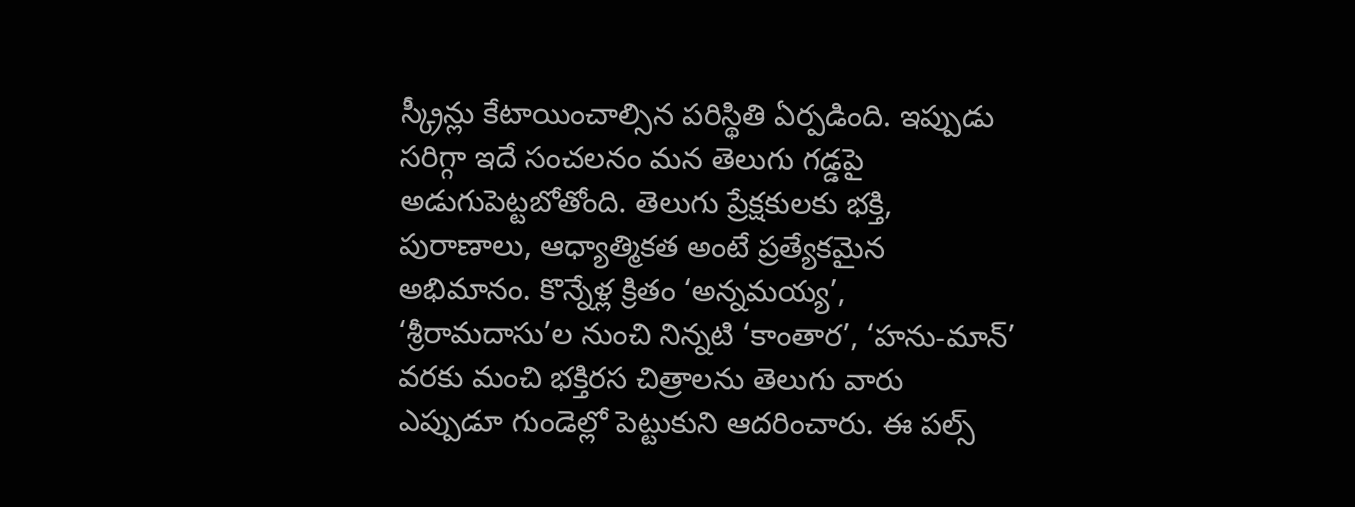స్క్రీన్లు కేటాయించాల్సిన పరిస్థితి ఏర్పడింది. ఇప్పుడు సరిగ్గా ఇదే సంచలనం మన తెలుగు గడ్డపై అడుగుపెట్టబోతోంది. తెలుగు ప్రేక్షకులకు భక్తి, పురాణాలు, ఆధ్యాత్మికత అంటే ప్రత్యేకమైన అభిమానం. కొన్నేళ్ల క్రితం ‘అన్నమయ్య’, ‘శ్రీరామదాసు’ల నుంచి నిన్నటి ‘కాంతార’, ‘హను-మాన్’ వరకు మంచి భక్తిరస చిత్రాలను తెలుగు వారు ఎప్పుడూ గుండెల్లో పెట్టుకుని ఆదరించారు. ఈ పల్స్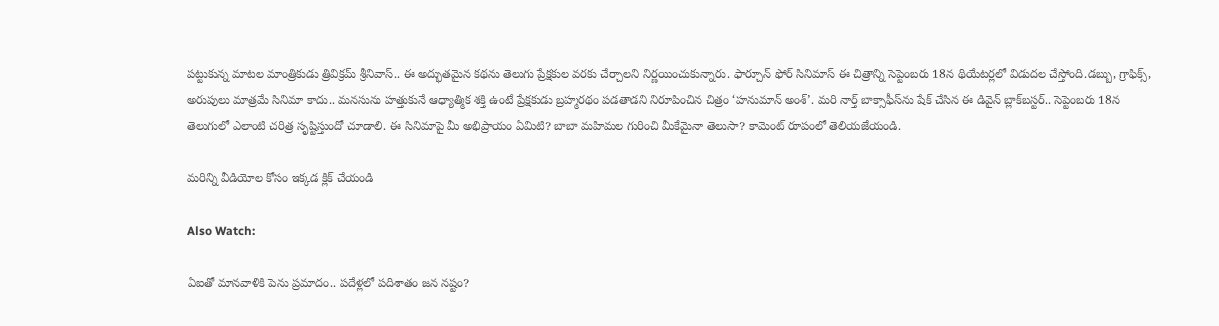పట్టుకున్న మాటల మాంత్రికుడు త్రివిక్రమ్ శ్రీనివాస్.. ఈ అద్భుతమైన కథను తెలుగు ప్రేక్షకుల వరకు చేర్చాలని నిర్ణయించుకున్నారు. ఫార్చూన్ ఫోర్ సినిమాస్ ఈ చిత్రాన్ని సెప్టెంబరు 18న థియేటర్లలో విడుదల చేస్తోంది.డబ్బు, గ్రాఫిక్స్, అరుపులు మాత్రమే సినిమా కాదు.. మనసును హత్తుకునే ఆధ్యాత్మిక శక్తి ఉంటే ప్రేక్షకుడు బ్రహ్మరథం పడతాడని నిరూపించిన చిత్రం ‘హనుమాన్ అంశ్’. మరి నార్త్ బాక్సాఫీస్‌ను షేక్ చేసిన ఈ డివైన్ బ్లాక్‌బస్టర్.. సెప్టెంబరు 18న తెలుగులో ఎలాంటి చరిత్ర సృష్టిస్తుందో చూడాలి. ఈ సినిమాపై మీ అభిప్రాయం ఏమిటి? బాబా మహిమల గురించి మీకేమైనా తెలుసా? కామెంట్ రూపంలో తెలియజేయండి.

మరిన్ని వీడియోల కోసం ఇక్కడ క్లిక్ చేయండి

Also Watch:

ఏఐతో మానవాళికి పెను ప్రమాదం.. పదేళ్లలో పదిశాతం జన నష్టం?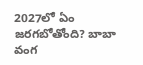2027లో ఏం జరగబోతోంది? బాబా వంగ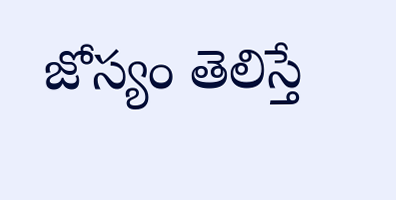జోస్యం తెలిస్తే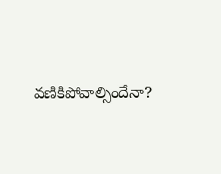వణికిపోవాల్సిందేనా?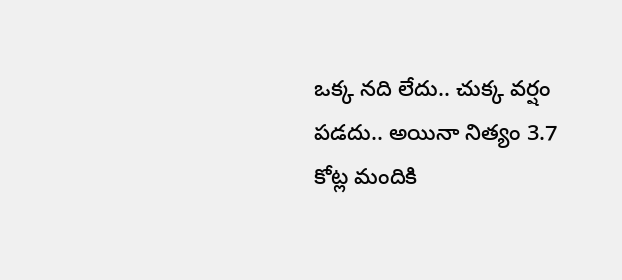ఒక్క నది లేదు.. చుక్క వర్షం పడదు.. అయినా నిత్యం 3.7 కోట్ల మందికి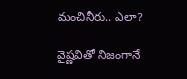మంచినీరు.. ఎలా?

వైష్ణవితో నిజంగానే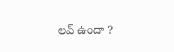లవ్ ఉందా ?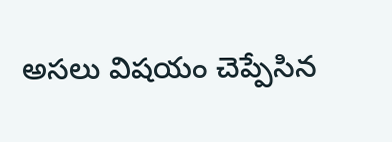అసలు విషయం చెప్పేసిన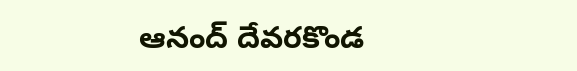ఆనంద్ దేవరకొండ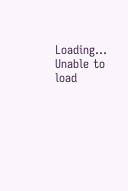Loading...
Unable to load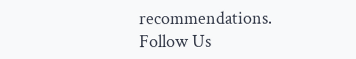recommendations.
Follow Us